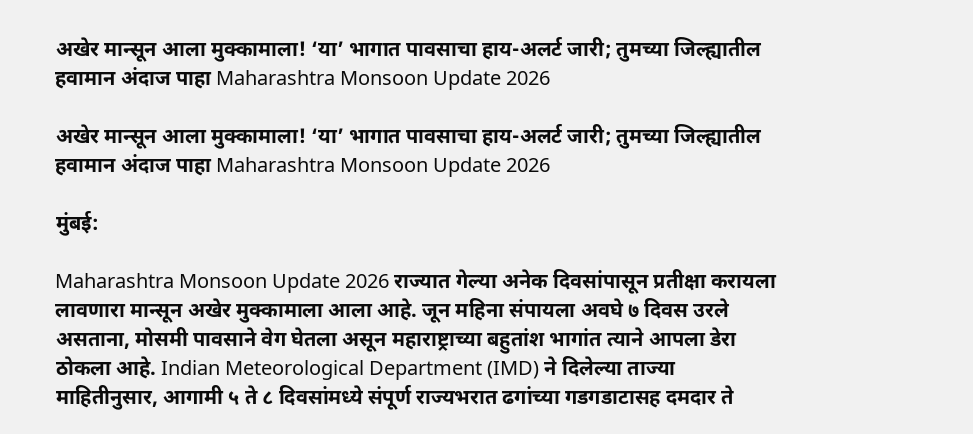अखेर मान्सून आला मुक्कामाला! ‘या’ भागात पावसाचा हाय-अलर्ट जारी; तुमच्या जिल्ह्यातील हवामान अंदाज पाहा Maharashtra Monsoon Update 2026

अखेर मान्सून आला मुक्कामाला! ‘या’ भागात पावसाचा हाय-अलर्ट जारी; तुमच्या जिल्ह्यातील हवामान अंदाज पाहा Maharashtra Monsoon Update 2026

मुंबई:

Maharashtra Monsoon Update 2026 राज्यात गेल्या अनेक दिवसांपासून प्रतीक्षा करायला लावणारा मान्सून अखेर मुक्कामाला आला आहे. जून महिना संपायला अवघे ७ दिवस उरले असताना, मोसमी पावसाने वेग घेतला असून महाराष्ट्राच्या बहुतांश भागांत त्याने आपला डेरा ठोकला आहे. Indian Meteorological Department (IMD) ने दिलेल्या ताज्या माहितीनुसार, आगामी ५ ते ८ दिवसांमध्ये संपूर्ण राज्यभरात ढगांच्या गडगडाटासह दमदार ते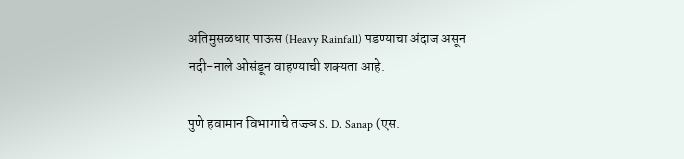अतिमुसळधार पाऊस (Heavy Rainfall) पडण्याचा अंदाज असून नदी-नाले ओसंडून वाहण्याची शक्यता आहे.

पुणे हवामान विभागाचे तज्ज्ञ S. D. Sanap (एस.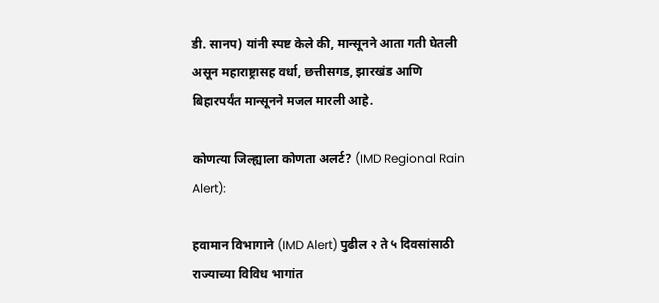डी. सानप) यांनी स्पष्ट केले की, मान्सूनने आता गती घेतली असून महाराष्ट्रासह वर्धा, छत्तीसगड, झारखंड आणि बिहारपर्यंत मान्सूनने मजल मारली आहे.

कोणत्या जिल्ह्याला कोणता अलर्ट? (IMD Regional Rain Alert):

हवामान विभागाने (IMD Alert) पुढील २ ते ५ दिवसांसाठी राज्याच्या विविध भागांत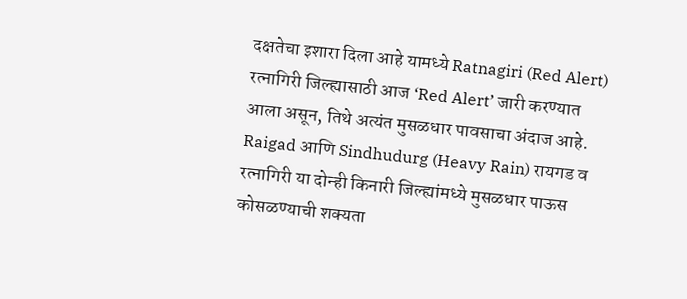दक्षतेचा इशारा दिला आहे यामध्ये Ratnagiri (Red Alert) रत्नागिरी जिल्ह्यासाठी आज ‘Red Alert’ जारी करण्यात आला असून, तिथे अत्यंत मुसळधार पावसाचा अंदाज आहे. Raigad आणि Sindhudurg (Heavy Rain) रायगड व रत्नागिरी या दोन्ही किनारी जिल्ह्यांमध्ये मुसळधार पाऊस कोसळण्याची शक्यता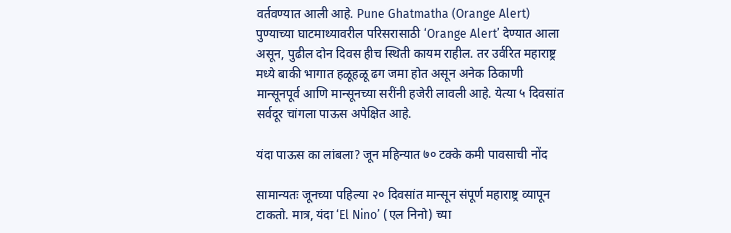वर्तवण्यात आली आहे. Pune Ghatmatha (Orange Alert) पुण्याच्या घाटमाथ्यावरील परिसरासाठी ‘Orange Alert’ देण्यात आला असून, पुढील दोन दिवस हीच स्थिती कायम राहील. तर उर्वरित महाराष्ट्र मध्ये बाकी भागात हळूहळू ढग जमा होत असून अनेक ठिकाणी मान्सूनपूर्व आणि मान्सूनच्या सरींनी हजेरी लावली आहे. येत्या ५ दिवसांत सर्वदूर चांगला पाऊस अपेक्षित आहे.

यंदा पाऊस का लांबला? जून महिन्यात ७० टक्के कमी पावसाची नोंद

सामान्यतः जूनच्या पहिल्या २० दिवसांत मान्सून संपूर्ण महाराष्ट्र व्यापून टाकतो. मात्र, यंदा ‘El Nino’ (एल निनो) च्या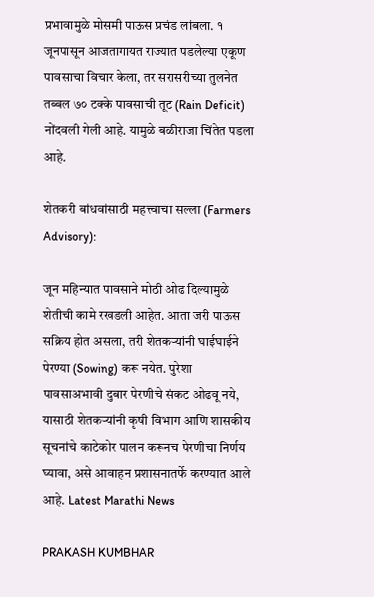प्रभावामुळे मोसमी पाऊस प्रचंड लांबला. १ जूनपासून आजतागायत राज्यात पडलेल्या एकूण पावसाचा विचार केला, तर सरासरीच्या तुलनेत तब्बल ७० टक्के पावसाची तूट (Rain Deficit) नोंदवली गेली आहे. यामुळे बळीराजा चिंतेत पडला आहे.

शेतकरी बांधवांसाठी महत्त्वाचा सल्ला (Farmers Advisory):

जून महिन्यात पावसाने मोठी ओढ दिल्यामुळे शेतीची कामे रखडली आहेत. आता जरी पाऊस सक्रिय होत असला, तरी शेतकऱ्यांनी घाईघाईने पेरण्या (Sowing) करू नयेत. पुरेशा पावसाअभावी दुबार पेरणीचे संकट ओढवू नये, यासाठी शेतकऱ्यांनी कृषी विभाग आणि शासकीय सूचनांचे काटेकोर पालन करूनच पेरणीचा निर्णय घ्यावा, असे आवाहन प्रशासनातर्फे करण्यात आले आहे. Latest Marathi News

PRAKASH KUMBHAR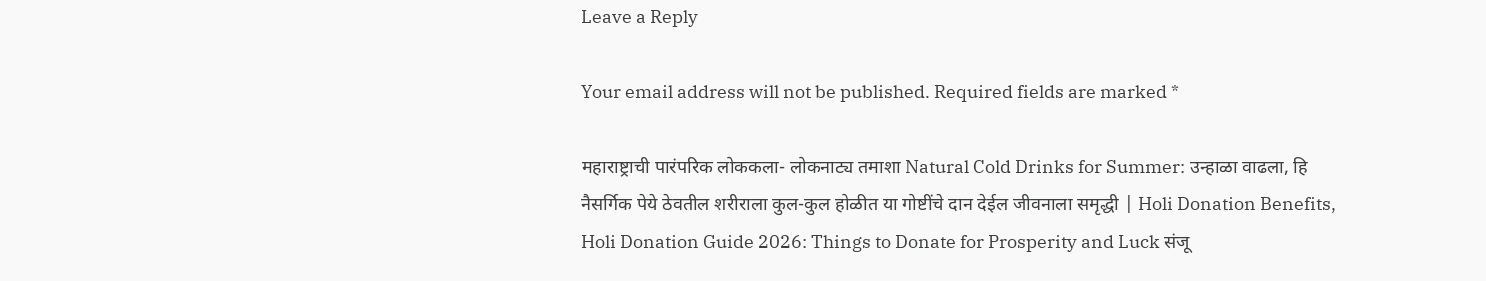Leave a Reply

Your email address will not be published. Required fields are marked *

महाराष्ट्राची पारंपरिक लोककला- लोकनाट्य तमाशा Natural Cold Drinks for Summer: उन्हाळा वाढला, हि नैसर्गिक पेये ठेवतील शरीराला कुल-कुल होळीत या गोष्टींचे दान देईल जीवनाला समृद्धी | Holi Donation Benefits, Holi Donation Guide 2026: Things to Donate for Prosperity and Luck संजू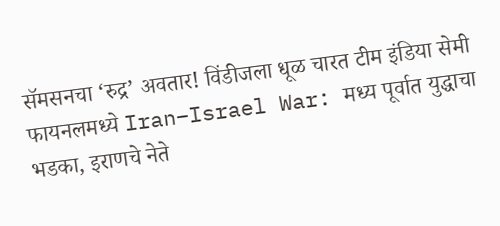सॅमसनचा ‘रुद्र’ अवतार! विंडीजला धूळ चारत टीम इंडिया सेमी फायनलमध्ये Iran–Israel War: मध्य पूर्वात युद्धाचा भडका, इराणचे नेते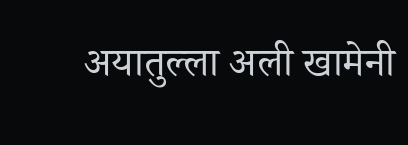अयातुल्ला अली खामेनी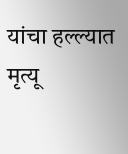यांचा हल्ल्यात मृत्यू